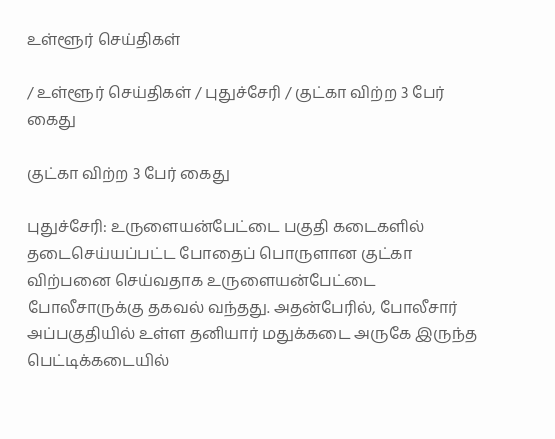உள்ளூர் செய்திகள்

/ உள்ளூர் செய்திகள் / புதுச்சேரி / குட்கா விற்ற 3 பேர் கைது

குட்கா விற்ற 3 பேர் கைது

புதுச்சேரி: உருளையன்பேட்டை பகுதி கடைகளில் தடைசெய்யப்பட்ட போதைப் பொருளான குட்கா விற்பனை செய்வதாக உருளையன்பேட்டை போலீசாருக்கு தகவல் வந்தது. அதன்பேரில், போலீசார் அப்பகுதியில் உள்ள தனியார் மதுக்கடை அருகே இருந்த பெட்டிக்கடையில்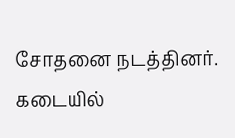சோதனை நடத்தினர். கடையில்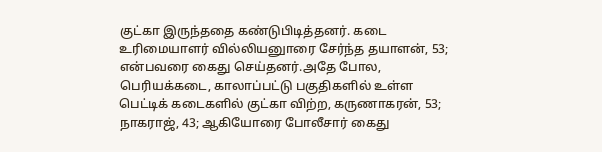குட்கா இருந்ததை கண்டுபிடித்தனர். கடை உரிமையாளர் வில்லியனுாரை சேர்ந்த தயாளன், 53; என்பவரை கைது செய்தனர்.அதே போல, பெரியக்கடை, காலாப்பட்டு பகுதிகளில் உள்ள பெட்டிக் கடைகளில் குட்கா விற்ற, கருணாகரன், 53; நாகராஜ், 43; ஆகியோரை போலீசார் கைது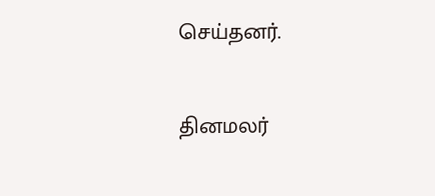செய்தனர்.


தினமலர்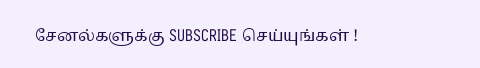சேனல்களுக்கு SUBSCRIBE செய்யுங்கள் !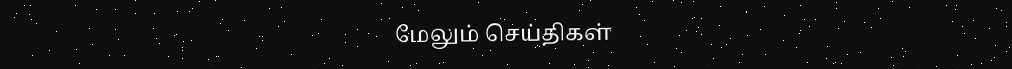மேலும் செய்திகள்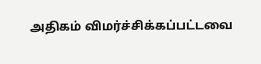அதிகம் விமர்ச்சிக்கப்பட்டவை